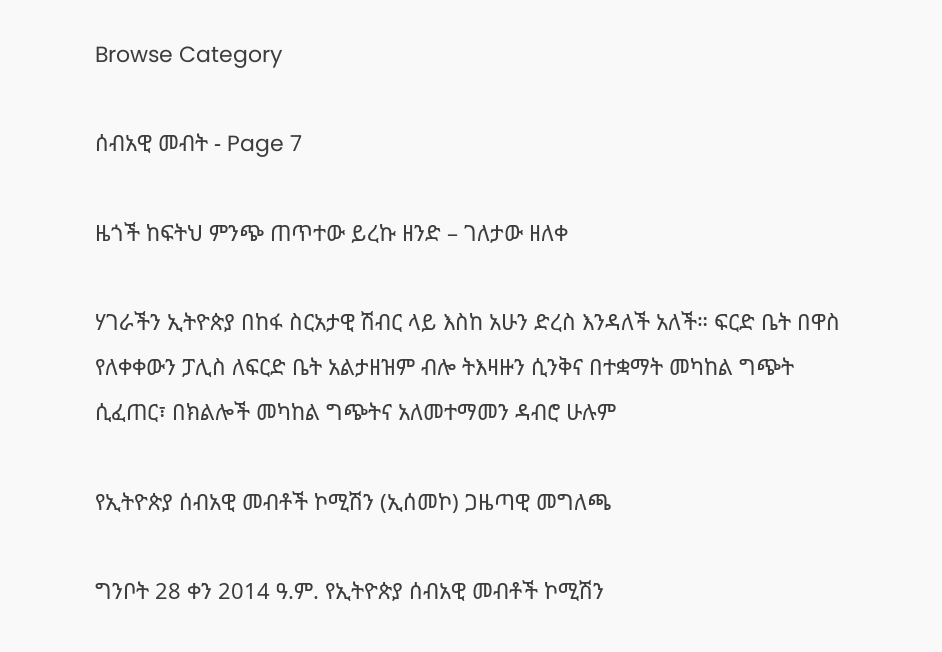Browse Category

ሰብአዊ መብት - Page 7

ዜጎች ከፍትህ ምንጭ ጠጥተው ይረኩ ዘንድ – ገለታው ዘለቀ

ሃገራችን ኢትዮጵያ በከፋ ስርአታዊ ሽብር ላይ እስከ አሁን ድረስ እንዳለች አለች። ፍርድ ቤት በዋስ የለቀቀውን ፓሊስ ለፍርድ ቤት አልታዘዝም ብሎ ትእዛዙን ሲንቅና በተቋማት መካከል ግጭት ሲፈጠር፣ በክልሎች መካከል ግጭትና አለመተማመን ዳብሮ ሁሉም

የኢትዮጵያ ሰብአዊ መብቶች ኮሚሽን (ኢሰመኮ) ጋዜጣዊ መግለጫ

ግንቦት 28 ቀን 2014 ዓ.ም. የኢትዮጵያ ሰብአዊ መብቶች ኮሚሽን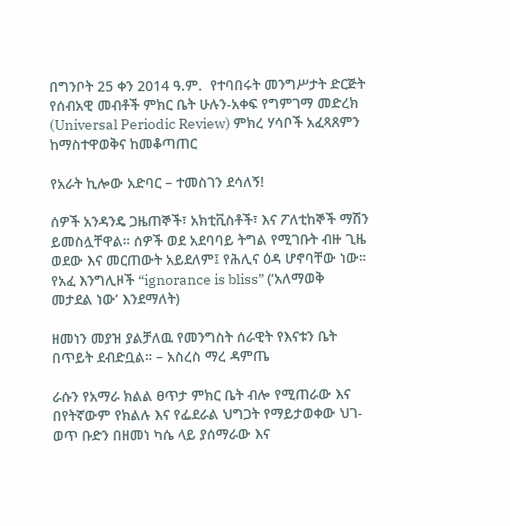በግንቦት 25 ቀን 2014 ዓ.ም.  የተባበሩት መንግሥታት ድርጅት የሰብአዊ መብቶች ምክር ቤት ሁሉን-አቀፍ የግምገማ መድረክ (Universal Periodic Review) ምክረ ሃሳቦች አፈጻጸምን ከማስተዋወቅና ከመቆጣጠር

የአራት ኪሎው አድባር – ተመስገን ደሳለኝ!

ሰዎች አንዳንዴ ጋዜጠኞች፣ አክቲቪስቶች፣ እና ፖለቲከኞች ማሽን ይመስሏቸዋል። ሰዎች ወደ አደባባይ ትግል የሚገቡት ብዙ ጊዜ ወደው እና መርጠውት አይደለም፤ የሕሊና ዕዳ ሆኖባቸው ነው። የአፈ እንግሊዞች “ignorance is bliss” (‘አለማወቅ መታደል ነው’ እንደማለት)

ዘመነን መያዝ ያልቻለዉ የመንግስት ሰራዊት የእናቱን ቤት በጥይት ደብድቧል። – አስረስ ማረ ዳምጤ

ራሱን የአማራ ክልል ፀጥታ ምክር ቤት ብሎ የሚጠራው እና በየትኛውም የክልሉ እና የፌደራል ህግጋት የማይታወቀው ህገ-ወጥ ቡድን በዘመነ ካሴ ላይ ያሰማራው እና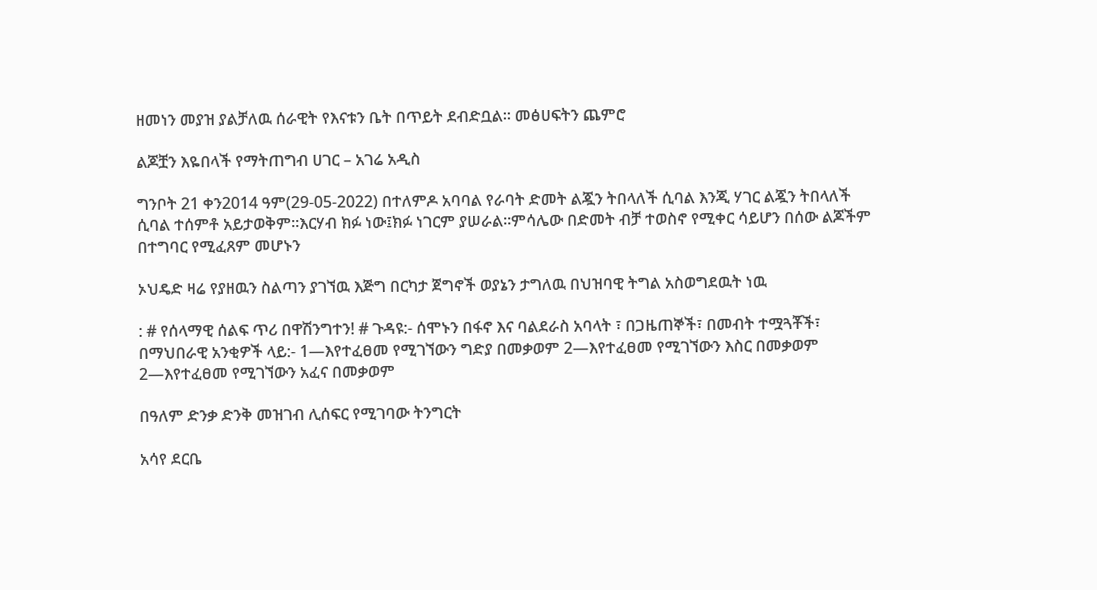ዘመነን መያዝ ያልቻለዉ ሰራዊት የእናቱን ቤት በጥይት ደብድቧል። መፅሀፍትን ጨምሮ

ልጆቿን እዬበላች የማትጠግብ ሀገር – አገሬ አዲስ

ግንቦት 21 ቀን2014 ዓም(29-05-2022) በተለምዶ አባባል የራባት ድመት ልጇን ትበላለች ሲባል እንጂ ሃገር ልጇን ትበላለች ሲባል ተሰምቶ አይታወቅም።እርሃብ ክፉ ነው፤ክፉ ነገርም ያሠራል።ምሳሌው በድመት ብቻ ተወስኖ የሚቀር ሳይሆን በሰው ልጆችም በተግባር የሚፈጸም መሆኑን

ኦህዴድ ዛሬ የያዘዉን ስልጣን ያገኘዉ እጅግ በርካታ ጀግኖች ወያኔን ታግለዉ በህዝባዊ ትግል አስወግደዉት ነዉ

: # የሰላማዊ ሰልፍ ጥሪ በዋሽንግተን! # ጉዳዩ:- ሰሞኑን በፋኖ እና ባልደራስ አባላት ፣ በጋዜጠኞች፣ በመብት ተሟጓቾች፣ በማህበራዊ አንቂዎች ላይ:- 1—እየተፈፀመ የሚገኘውን ግድያ በመቃወም 2—እየተፈፀመ የሚገኘውን እስር በመቃወም 2—እየተፈፀመ የሚገኘውን አፈና በመቃወም

በዓለም ድንቃ ድንቅ መዝገብ ሊሰፍር የሚገባው ትንግርት

አሳየ ደርቤ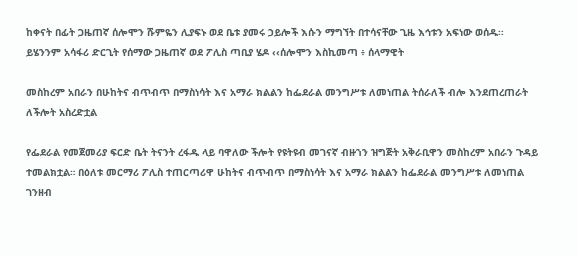ከቀናት በፊት ጋዜጠኛ ሰሎሞን ሹምዬን ሊያፍኑ ወደ ቤቱ ያመሩ ኃይሎች እሱን ማግኘት በተሳናቸው ጊዜ እኅቱን አፍነው ወሰዱ፡፡ ይሄንንም አሳፋሪ ድርጊት የሰማው ጋዜጠኛ ወደ ፖሊስ ጣቢያ ሄዶ ‹‹ሰሎሞን እስኪመጣ ፥ ሰላማዊት

መስከረም አበራን በሁከትና ብጥብጥ በማስነሳት እና አማራ ክልልን ከፌደራል መንግሥቱ ለመነጠል ትሰራለች ብሎ እንደጠረጠራት ለችሎት አስረድቷል

የፌደራል የመጀመሪያ ፍርድ ቤት ትናንት ረፋዱ ላይ ባዋለው ችሎት የዩትዩብ መገናኛ ብዙኀን ዝግጅት አቅራቢዋን መስከረም አበራን ጉዳይ ተመልክቷል። በዕለቱ መርማሪ ፖሊስ ተጠርጣሪዋ ሁከትና ብጥብጥ በማስነሳት እና አማራ ክልልን ከፌደራል መንግሥቱ ለመነጠል ገንዘብ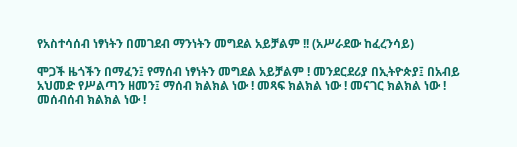የአስተሳሰብ ነፃነትን በመገደብ ማንነትን መግደል አይቻልም !! (አሥራደው ከፈረንሳይ)

ሞጋች ዜጎችን በማፈን፤ የማሰብ ነፃነትን መግደል አይቻልም ! መንደርደሪያ በኢትዮጵያ፤ በአብይ አህመድ የሥልጣን ዘመን፤ ማሰብ ክልክል ነው ! መጻፍ ክልክል ነው ! መናገር ክልክል ነው ! መሰብሰብ ክልክል ነው !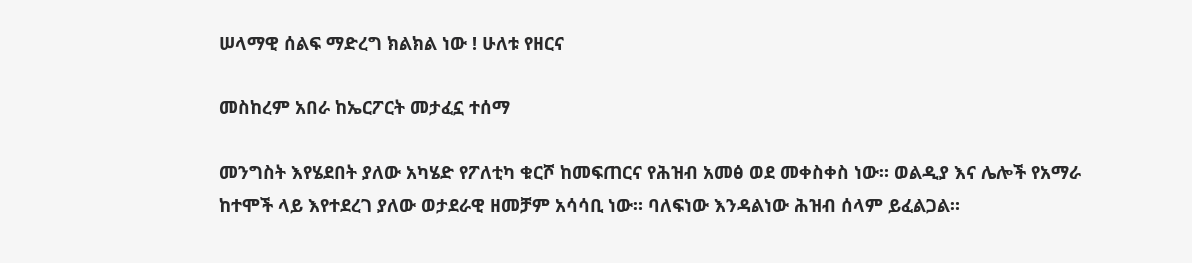ሠላማዊ ሰልፍ ማድረግ ክልክል ነው ! ሁለቱ የዘርና

መስከረም አበራ ከኤርፖርት መታፈኗ ተሰማ

መንግስት እየሄደበት ያለው አካሄድ የፖለቲካ ቁርሾ ከመፍጠርና የሕዝብ አመፅ ወደ መቀስቀስ ነው። ወልዲያ እና ሌሎች የአማራ ከተሞች ላይ እየተደረገ ያለው ወታደራዊ ዘመቻም አሳሳቢ ነው። ባለፍነው እንዳልነው ሕዝብ ሰላም ይፈልጋል።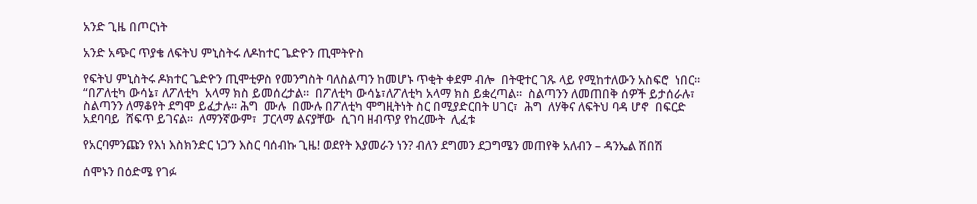አንድ ጊዜ በጦርነት

አንድ አጭር ጥያቄ ለፍትህ ምኒስትሩ ለዶከተር ጌድዮን ጢሞትዮስ

የፍትህ ምኒስትሩ ዶክተር ጌድዮን ጢሞቲዎስ የመንግስት ባለስልጣን ከመሆኑ ጥቂት ቀደም ብሎ  በትዊተር ገጹ ላይ የሚከተለውን አስፍሮ  ነበር። “በፖለቲካ ውሳኔ፣ ለፖለቲካ  አላማ ክስ ይመሰረታል።  በፖለቲካ ውሳኔ፣ለፖለቲካ አላማ ክስ ይቋረጣል።  ስልጣንን ለመጠበቅ ሰዎች ይታሰራሉ፣ ስልጣንን ለማቆየት ደግሞ ይፈታሉ። ሕግ  ሙሉ  በሙሉ በፖለቲካ ሞግዚትነት ስር በሚያድርበት ሀገር፣  ሕግ  ለሃቅና ለፍትህ ባዳ ሆኖ  በፍርድ አደባባይ  ሸፍጥ ይገናል።  ለማንኛውም፣  ፓርላማ ልናያቸው  ሲገባ ዘብጥያ የከረሙት  ሊፈቱ

የአርባምንጩን የእነ እስክንድር ነጋ’ን እስር ባሰብኩ ጊዜ! ወደየት እያመራን ነን? ብለን ደግመን ደጋግሜን መጠየቅ አለብን – ዳንኤል ሽበሽ

ሰሞኑን በዕድሜ የገፉ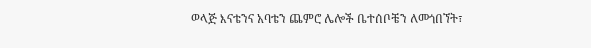ወላጅ እናቴንና አባቴን ጨምሮ ሌሎች ቤተሰቦቼን ለመጎበኘት፣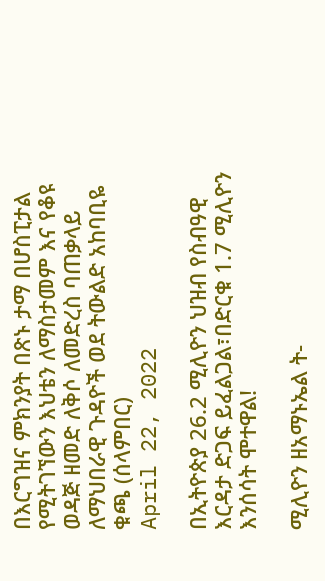በእርግዝና ምክንያት በጽኑ ታማ በሆስፒታል የሚትገኘውን እህቴን ለማስታመም እና የቆዩ ወዳጅ ዘመድ ለቅሶ ለመድረስ ባጠቃላይ ለማህበራዊ ጉዳዮች ወደ ትውልድ አከባቢዬ ቁጫ (ሰላምበር)
April 22, 2022

በኢትዮጵያ 26.2 ሚሊዮን ህዝብ የስብዓዊ እርዳታ ድጋፍ ይፈልጋል፣በድርቁ 1.7 ሚሊዮን እንሰሳት ሞተዋል!

ሚሊዮን ዘአማኑኤል ት-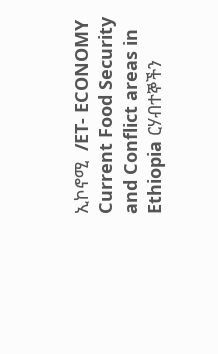ኢኮኖሚ  /ET- ECONOMY Current Food Security and Conflict areas in Ethiopia ርሃብተኞችን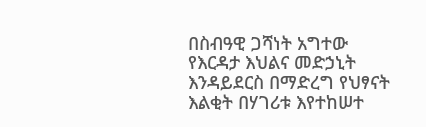በስብዓዊ ጋሻነት አግተው የእርዳታ እህልና መድኃኒት እንዳይደርስ በማድረግ የህፃናት እልቂት በሃገሪቱ እየተከሠተ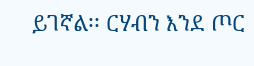ይገኛል፡፡ ርሃብን እንደ ጦር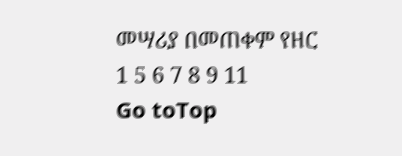መሣሪያ በመጠቀም የዘር
1 5 6 7 8 9 11
Go toTop